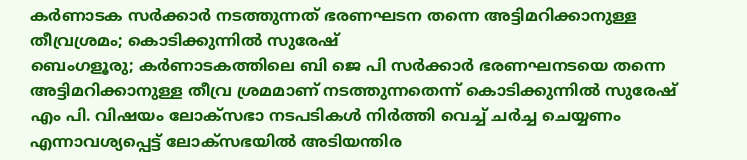കർണാടക സർക്കാർ നടത്തുന്നത് ഭരണഘടന തന്നെ അട്ടിമറിക്കാനുള്ള തീവ്രശ്രമം; കൊടിക്കുന്നിൽ സുരേഷ്
ബെംഗളൂരു; കർണാടകത്തിലെ ബി ജെ പി സർക്കാർ ഭരണഘനടയെ തന്നെ അട്ടിമറിക്കാനുള്ള തീവ്ര ശ്രമമാണ് നടത്തുന്നതെന്ന് കൊടിക്കുന്നിൽ സുരേഷ് എം പി. വിഷയം ലോക്സഭാ നടപടികൾ നിർത്തി വെച്ച് ചർച്ച ചെയ്യണം എന്നാവശ്യപ്പെട്ട് ലോക്സഭയിൽ അടിയന്തിര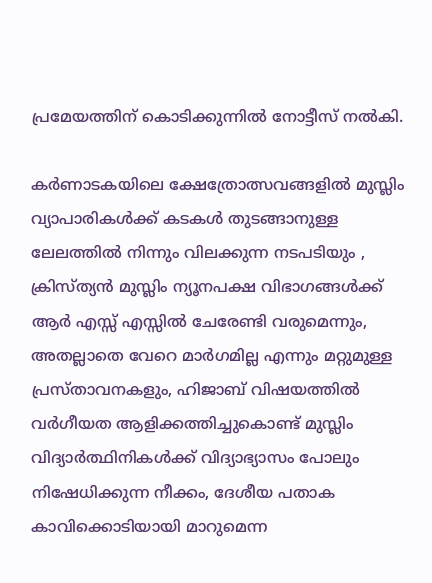പ്രമേയത്തിന് കൊടിക്കുന്നിൽ നോട്ടീസ് നൽകി.

കർണാടകയിലെ ക്ഷേത്രോത്സവങ്ങളിൽ മുസ്ലിം വ്യാപാരികൾക്ക് കടകൾ തുടങ്ങാനുള്ള ലേലത്തിൽ നിന്നും വിലക്കുന്ന നടപടിയും , ക്രിസ്ത്യൻ മുസ്ലിം ന്യൂനപക്ഷ വിഭാഗങ്ങൾക്ക് ആർ എസ്സ് എസ്സിൽ ചേരേണ്ടി വരുമെന്നും, അതല്ലാതെ വേറെ മാർഗമില്ല എന്നും മറ്റുമുള്ള പ്രസ്താവനകളും, ഹിജാബ് വിഷയത്തിൽ വർഗീയത ആളിക്കത്തിച്ചുകൊണ്ട് മുസ്ലിം വിദ്യാർത്ഥിനികൾക്ക് വിദ്യാഭ്യാസം പോലും നിഷേധിക്കുന്ന നീക്കം, ദേശീയ പതാക കാവിക്കൊടിയായി മാറുമെന്ന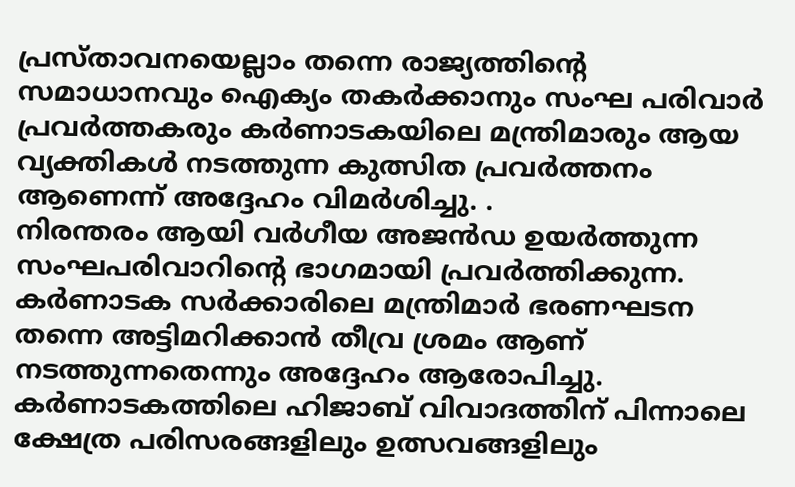പ്രസ്താവനയെല്ലാം തന്നെ രാജ്യത്തിൻ്റെ സമാധാനവും ഐക്യം തകർക്കാനും സംഘ പരിവാർ പ്രവർത്തകരും കർണാടകയിലെ മന്ത്രിമാരും ആയ വ്യക്തികൾ നടത്തുന്ന കുത്സിത പ്രവർത്തനം ആണെന്ന് അദ്ദേഹം വിമർശിച്ചു. .
നിരന്തരം ആയി വർഗീയ അജൻഡ ഉയർത്തുന്ന സംഘപരിവാറിൻ്റെ ഭാഗമായി പ്രവർത്തിക്കുന്ന. കർണാടക സർക്കാരിലെ മന്ത്രിമാർ ഭരണഘടന തന്നെ അട്ടിമറിക്കാൻ തീവ്ര ശ്രമം ആണ് നടത്തുന്നതെന്നും അദ്ദേഹം ആരോപിച്ചു.
കർണാടകത്തിലെ ഹിജാബ് വിവാദത്തിന് പിന്നാലെ ക്ഷേത്ര പരിസരങ്ങളിലും ഉത്സവങ്ങളിലും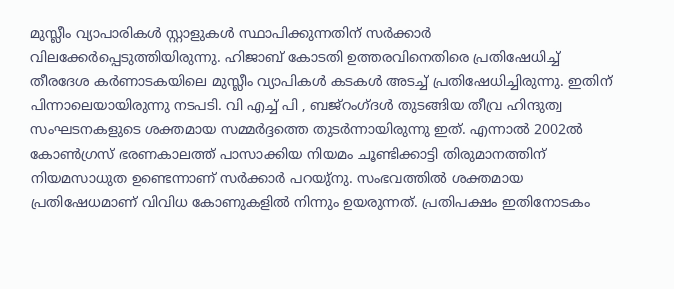മുസ്ലീം വ്യാപാരികൾ സ്റ്റാളുകൾ സ്ഥാപിക്കുന്നതിന് സർക്കാർ വിലക്കേർപ്പെടുത്തിയിരുന്നു. ഹിജാബ് കോടതി ഉത്തരവിനെതിരെ പ്രതിഷേധിച്ച് തീരദേശ കർണാടകയിലെ മുസ്ലീം വ്യാപികൾ കടകൾ അടച്ച് പ്രതിഷേധിച്ചിരുന്നു. ഇതിന് പിന്നാലെയായിരുന്നു നടപടി. വി എച്ച് പി , ബജ്റംഗ്ദൾ തുടങ്ങിയ തീവ്ര ഹിന്ദുത്വ സംഘടനകളുടെ ശക്തമായ സമ്മർദ്ദത്തെ തുടർന്നായിരുന്നു ഇത്. എന്നാൽ 2002ൽ കോൺഗ്രസ് ഭരണകാലത്ത് പാസാക്കിയ നിയമം ചൂണ്ടിക്കാട്ടി തിരുമാനത്തിന് നിയമസാധുത ഉണ്ടെന്നാണ് സർക്കാർ പറയു്നു. സംഭവത്തിൽ ശക്തമായ പ്രതിഷേധമാണ് വിവിധ കോണുകളിൽ നിന്നും ഉയരുന്നത്. പ്രതിപക്ഷം ഇതിനോടകം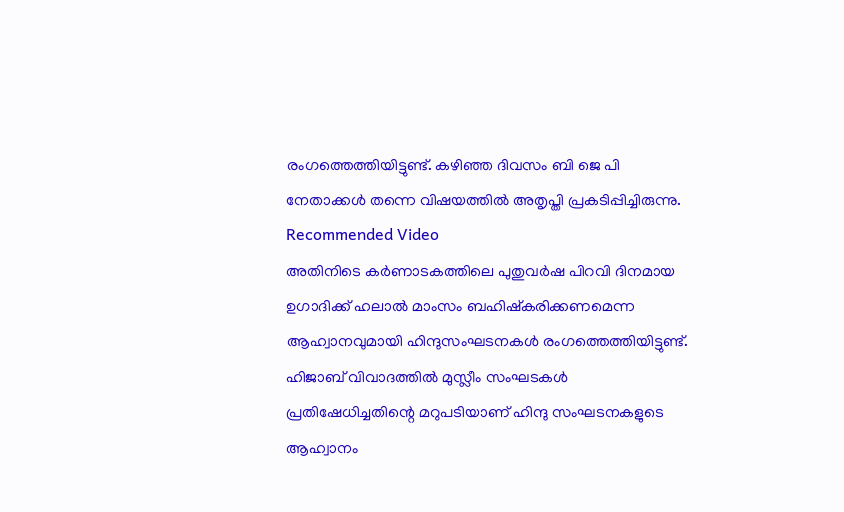രംഗത്തെത്തിയിട്ടുണ്ട്. കഴിഞ്ഞ ദിവസം ബി ജെ പി നേതാക്കൾ തന്നെ വിഷയത്തിൽ അതൃപ്തി പ്രകടിപ്പിച്ചിരുന്നു.
Recommended Video
അതിനിടെ കർണാടകത്തിലെ പുതുവർഷ പിറവി ദിനമായ ഉഗാദിക്ക് ഹലാൽ മാംസം ബഹിഷ്കരിക്കണമെന്ന ആഹ്വാനവുമായി ഹിന്ദുസംഘടനകൾ രംഗത്തെത്തിയിട്ടുണ്ട്. ഹിജാബ് വിവാദത്തിൽ മുസ്ലീം സംഘടകൾ പ്രതിഷേധിച്ചതിന്റെ മറുപടിയാണ് ഹിന്ദു സംഘടനകളുടെ ആഹ്വാനം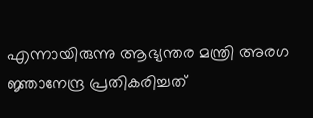എന്നായിരുന്നു ആഭ്യന്തര മന്ത്രി അരഗ ജ്ഞാനേന്ദ്ര പ്രതികരിച്ചത്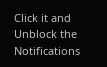Click it and Unblock the Notifications